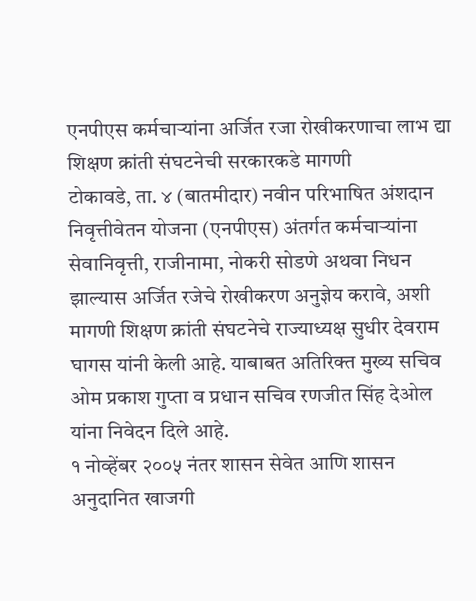एनपीएस कर्मचाऱ्यांना अर्जित रजा रोखीकरणाचा लाभ द्या
शिक्षण क्रांती संघटनेची सरकारकडे मागणी
टोकावडे, ता. ४ (बातमीदार) नवीन परिभाषित अंशदान निवृत्तीवेतन योजना (एनपीएस) अंतर्गत कर्मचाऱ्यांना सेवानिवृत्ती, राजीनामा, नोकरी सोडणे अथवा निधन झाल्यास अर्जित रजेचे रोखीकरण अनुज्ञेय करावे, अशी मागणी शिक्षण क्रांती संघटनेचे राज्याध्यक्ष सुधीर देवराम घागस यांनी केली आहे. याबाबत अतिरिक्त मुख्य सचिव ओम प्रकाश गुप्ता व प्रधान सचिव रणजीत सिंह देओल यांना निवेदन दिले आहे.
१ नोव्हेंबर २००५ नंतर शासन सेवेत आणि शासन अनुदानित खाजगी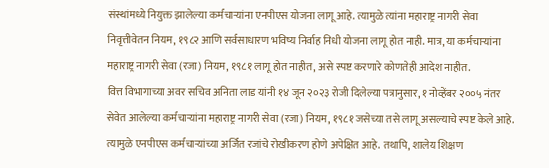संस्थांमध्ये नियुक्त झालेल्या कर्मचाऱ्यांना एनपीएस योजना लागू आहे. त्यामुळे त्यांना महाराष्ट्र नागरी सेवा निवृत्तीवेतन नियम, १९८२ आणि सर्वसाधारण भविष्य निर्वाह निधी योजना लागू होत नाही. मात्र, या कर्मचाऱ्यांना महाराष्ट्र नागरी सेवा (रजा) नियम, १९८१ लागू होत नाहीत, असे स्पष्ट करणारे कोणतेही आदेश नाहीत.
वित्त विभागाच्या अवर सचिव अनिता लाड यांनी १४ जून २०२३ रोजी दिलेल्या पत्रानुसार, १ नोव्हेंबर २००५ नंतर सेवेत आलेल्या कर्मचाऱ्यांना महाराष्ट्र नागरी सेवा (रजा) नियम, १९८१ जसेच्या तसे लागू असल्याचे स्पष्ट केले आहे. त्यामुळे एनपीएस कर्मचाऱ्यांच्या अर्जित रजांचे रोखीकरण होणे अपेक्षित आहे. तथापि, शालेय शिक्षण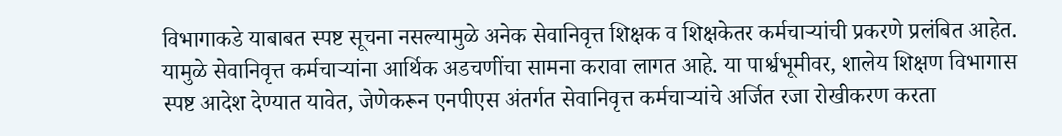विभागाकडे याबाबत स्पष्ट सूचना नसल्यामुळे अनेक सेवानिवृत्त शिक्षक व शिक्षकेतर कर्मचाऱ्यांची प्रकरणे प्रलंबित आहेत. यामुळे सेवानिवृत्त कर्मचाऱ्यांना आर्थिक अडचणींचा सामना करावा लागत आहे. या पार्श्वभूमीवर, शालेय शिक्षण विभागास स्पष्ट आदेश देण्यात यावेत, जेणेकरून एनपीएस अंतर्गत सेवानिवृत्त कर्मचाऱ्यांचे अर्जित रजा रोखीकरण करता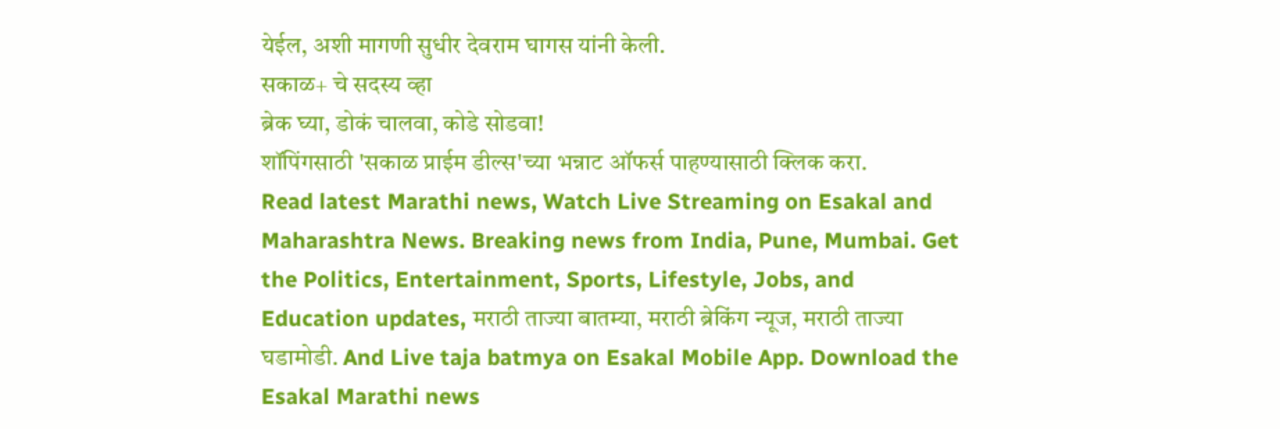येईल, अशी मागणी सुधीर देवराम घागस यांनी केली.
सकाळ+ चे सदस्य व्हा
ब्रेक घ्या, डोकं चालवा, कोडे सोडवा!
शॉपिंगसाठी 'सकाळ प्राईम डील्स'च्या भन्नाट ऑफर्स पाहण्यासाठी क्लिक करा.
Read latest Marathi news, Watch Live Streaming on Esakal and Maharashtra News. Breaking news from India, Pune, Mumbai. Get the Politics, Entertainment, Sports, Lifestyle, Jobs, and Education updates, मराठी ताज्या बातम्या, मराठी ब्रेकिंग न्यूज, मराठी ताज्या घडामोडी. And Live taja batmya on Esakal Mobile App. Download the Esakal Marathi news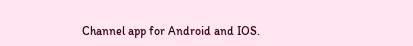Channel app for Android and IOS.